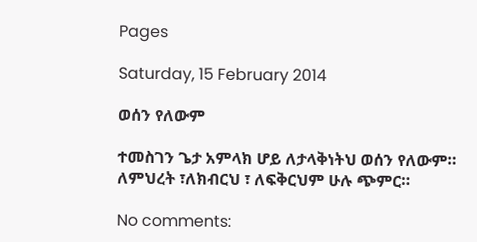Pages

Saturday, 15 February 2014

ወሰን የለውም

ተመስገን ጌታ አምላክ ሆይ ለታላቅነትህ ወሰን የለውም።
ለምህረት ፣ለክብርህ ፣ ለፍቅርህም ሁሉ ጭምር።

No comments: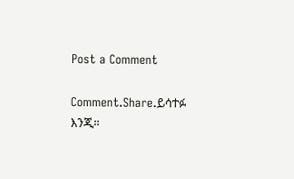Post a Comment

Comment.Share.ይሳተፉ እንጂ።